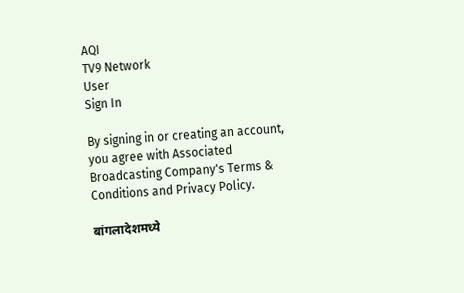AQI
TV9 Network
User
Sign In

By signing in or creating an account, you agree with Associated Broadcasting Company's Terms & Conditions and Privacy Policy.

बांगलादेशमध्ये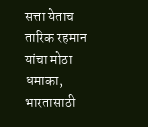सत्ता येताच तारिक रहमान यांचा मोठा धमाका, भारतासाठी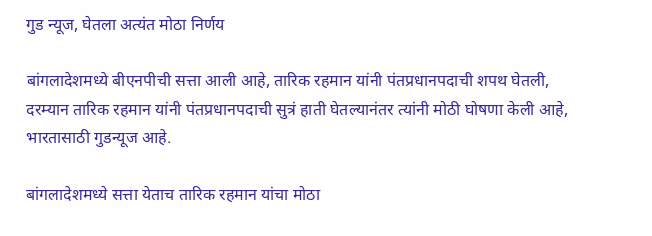गुड न्यूज, घेतला अत्यंत मोठा निर्णय

बांगलादेशमध्ये बीएनपीची सत्ता आली आहे, तारिक रहमान यांनी पंतप्रधानपदाची शपथ घेतली, दरम्यान तारिक रहमान यांनी पंतप्रधानपदाची सुत्रं हाती घेतल्यानंतर त्यांनी मोठी घोषणा केली आहे, भारतासाठी गुडन्यूज आहे.

बांगलादेशमध्ये सत्ता येताच तारिक रहमान यांचा मोठा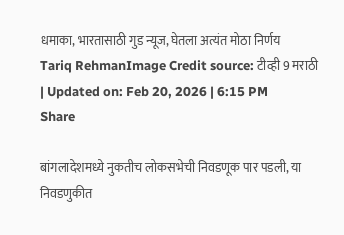धमाका, भारतासाठी गुड न्यूज, घेतला अत्यंत मोठा निर्णय
Tariq RehmanImage Credit source: टीव्ही 9 मराठी
| Updated on: Feb 20, 2026 | 6:15 PM
Share

बांगलादेशमध्ये नुकतीच लोकसभेची निवडणूक पार पडली, या निवडणुकीत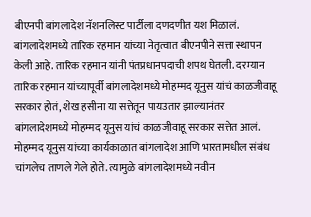बीएनपी बांगलादेश नॅशनलिस्ट पार्टीला दणदणीत यश मिळालं. बांगलादेशमध्ये तारिक रहमान यांच्या नेतृत्वात बीएनपीने सत्ता स्थापन केली आहे. तारिक रहमान यांनी पंतप्रधानपदाची शपथ घेतली. दरम्यान तारिक रहमान यांच्यापूर्वी बांगलादेशमध्ये मोहम्मद यूनुस यांचं काळजीवाहू सरकार होतं, शेख हसीना या सत्तेतून पायउतार झाल्यानंतर बांगलादेशमध्ये मोहम्मद यूनुस यांचं काळजीवाहू सरकार सत्तेत आलं. मोहम्मद यूनुस यांच्या कार्यकाळात बांगलादेश आणि भारतामधील संबंध चांगलेच ताणले गेले होते. त्यामुळे बांगलादेशमध्ये नवीन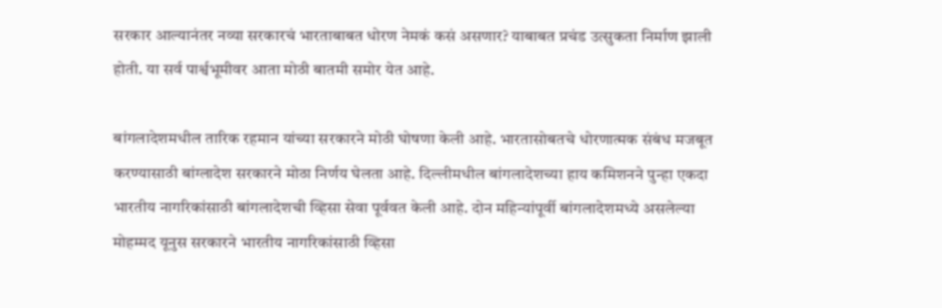सरकार आल्यानंतर नव्या सरकारचं भारताबाबत धोरण नेमकं कसं असणार? याबाबत प्रचंड उत्सुकता निर्माण झाली होती. या सर्व पार्श्वभूमीवर आता मोठी बातमी समोर येत आहे.

बांगलादेशमधील तारिक रहमान यांच्या सरकारने मोठी घोषणा केली आहे. भारतासोबतचे धोरणात्मक संबंध मजबूत करण्यासाठी बांग्लादेश सरकारने मोठा निर्णय घेलता आहे. दिल्लीमधील बांगलादेशच्या हाय कमिशनने पुन्हा एकदा भारतीय नागरिकांसाठी बांगलादेशची व्हिसा सेवा पूर्ववत केली आहे. दोन महिन्यांपूर्वी बांगलादेशमध्ये असलेल्या मोहम्मद यूनुस सरकारने भारतीय नागरिकांसाठी व्हिसा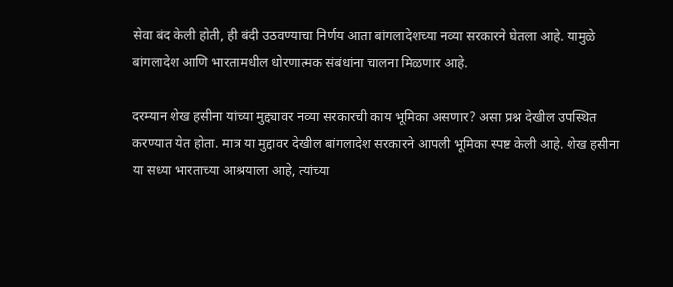सेवा बंद केली होती, ही बंदी उठवण्याचा निर्णय आता बांगलादेशच्या नव्या सरकारने घेतला आहे. यामुळे बांगलादेश आणि भारतामधील धोरणात्मक संबंधांना चालना मिळणार आहे.

दरम्यान शेख हसीना यांच्या मुद्द्यावर नव्या सरकारची काय भूमिका असणार? असा प्रश्न देखील उपस्थित करण्यात येत होता. मात्र या मुद्दावर देखील बांगलादेश सरकारने आपली भूमिका स्पष्ट केली आहे. शेख हसीना या सध्या भारताच्या आश्रयाला आहे, त्यांच्या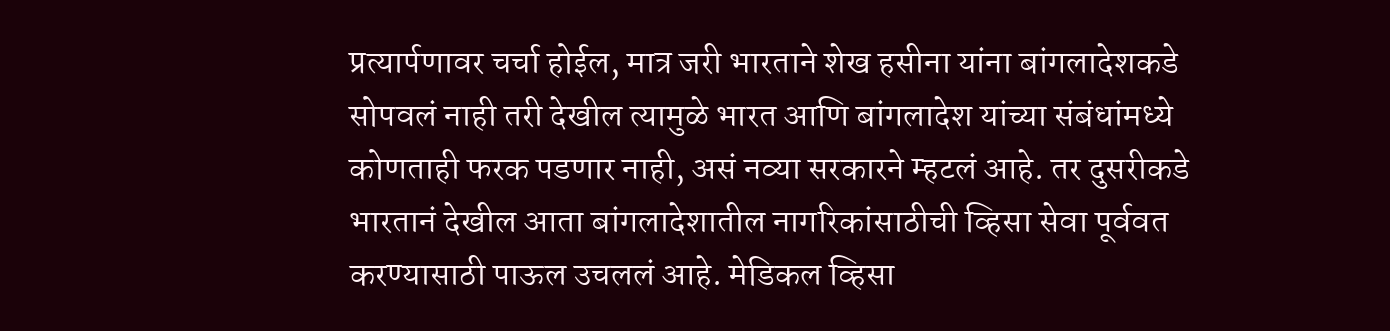प्रत्यार्पणावर चर्चा होईल, मात्र जरी भारताने शेख हसीना यांना बांगलादेशकडे सोपवलं नाही तरी देखील त्यामुळे भारत आणि बांगलादेश यांच्या संबंधांमध्ये कोणताही फरक पडणार नाही, असं नव्या सरकारने म्हटलं आहे. तर दुसरीकडे भारतानं देखील आता बांगलादेशातील नागरिकांसाठीची व्हिसा सेवा पूर्ववत करण्यासाठी पाऊल उचललं आहे. मेडिकल व्हिसा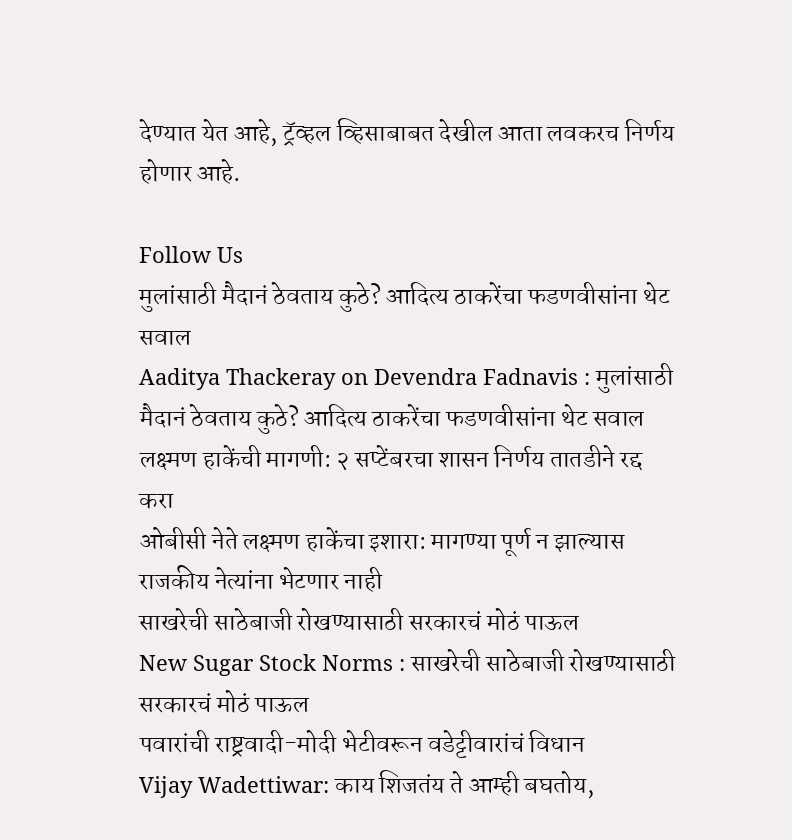देण्यात येत आहे, ट्रॅव्हल व्हिसाबाबत देखील आता लवकरच निर्णय होणार आहे.

Follow Us
मुलांसाठी मैदानं ठेवताय कुठे? आदित्य ठाकरेंचा फडणवीसांना थेट सवाल
Aaditya Thackeray on Devendra Fadnavis : मुलांसाठी मैदानं ठेवताय कुठे? आदित्य ठाकरेंचा फडणवीसांना थेट सवाल
लक्ष्मण हाकेंची मागणी: २ सप्टेंबरचा शासन निर्णय तातडीने रद्द करा
ओबीसी नेते लक्ष्मण हाकेंचा इशारा: मागण्या पूर्ण न झाल्यास राजकीय नेत्यांना भेटणार नाही
साखरेची साठेबाजी रोखण्यासाठी सरकारचं मोठं पाऊल
New Sugar Stock Norms : साखरेची साठेबाजी रोखण्यासाठी सरकारचं मोठं पाऊल
पवारांची राष्ट्रवादी-मोदी भेटीवरून वडेट्टीवारांचं विधान
Vijay Wadettiwar: काय शिजतंय ते आम्ही बघतोय,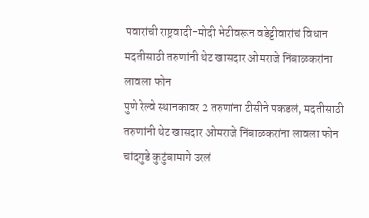पवारांची राष्ट्रवादी-मोदी भेटीवरून वडेट्टीवारांचं विधान
मदतीसाठी तरुणांनी थेट खासदार ओमराजे निंबाळकरांना लावला फोन
पुणे रेल्वे स्थानकावर 2 तरुणांना टीसीने पकडलं, मदतीसाठी तरुणांनी थेट खासदार ओमराजे निंबाळकरांना लावला फोन
चांदगुडे कुटुंबामागे उरलं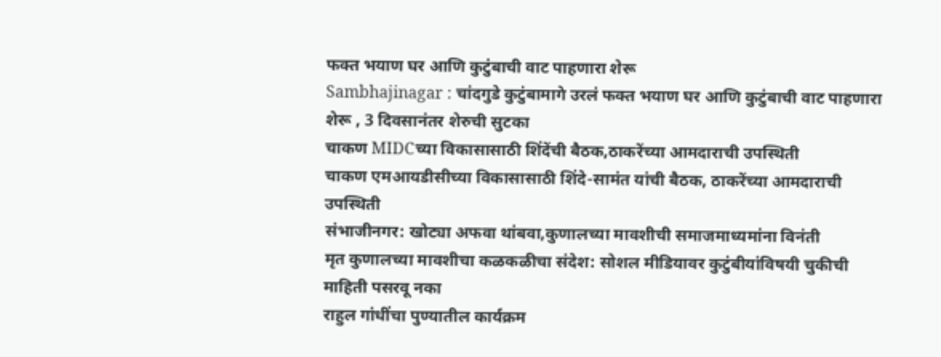फक्त भयाण घर आणि कुटुंबाची वाट पाहणारा शेरू
Sambhajinagar : चांदगुडे कुटुंबामागे उरलं फक्त भयाण घर आणि कुटुंबाची वाट पाहणारा शेरू , 3 दिवसानंतर शेरुची सुटका
चाकण MIDCच्या विकासासाठी शिंदेंची बैठक,ठाकरेंच्या आमदाराची उपस्थिती
चाकण एमआयडीसीच्या विकासासाठी शिंदे-सामंत यांची बैठक, ठाकरेंच्या आमदाराची उपस्थिती
संभाजीनगर: खोट्या अफवा थांबवा,कुणालच्या मावशीची समाजमाध्यमांना विनंती
मृत कुणालच्या मावशीचा कळकळीचा संदेश: सोशल मीडियावर कुटुंबीयांविषयी चुकीची माहिती पसरवू नका
राहुल गांधींचा पुण्यातील कार्यक्रम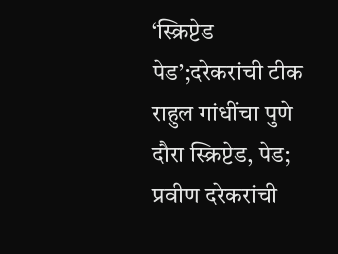‘स्क्रिप्टेड पेड’;दरेकरांची टीक
राहुल गांधींचा पुणे दौरा स्क्रिप्टेड, पेड; प्रवीण दरेकरांची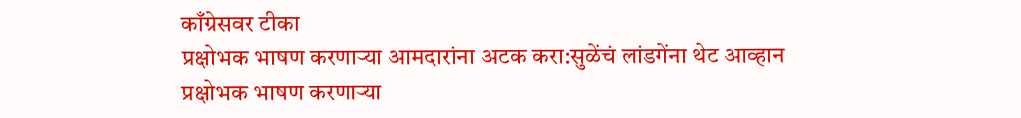काँग्रेसवर टीका
प्रक्षोभक भाषण करणाऱ्या आमदारांना अटक करा:सुळेंचं लांडगेंना थेट आव्हान
प्रक्षोभक भाषण करणाऱ्या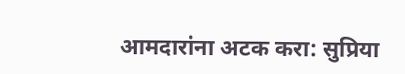आमदारांना अटक करा: सुप्रिया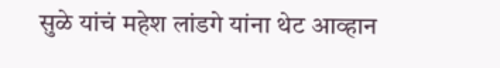सुळे यांचं महेश लांडगे यांना थेट आव्हान